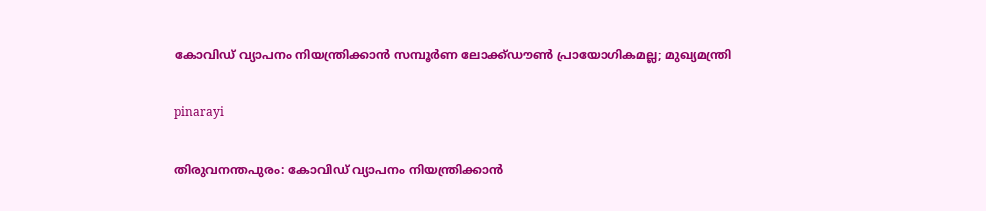കോവിഡ് വ്യാപനം നിയന്ത്രിക്കാൻ സമ്പൂർണ ലോക്ക്ഡൗൺ പ്രായോഗികമല്ല; മുഖ്യമന്ത്രി

pinarayi

തിരുവനന്തപുരം: കോവിഡ് വ്യാപനം നിയന്ത്രിക്കാൻ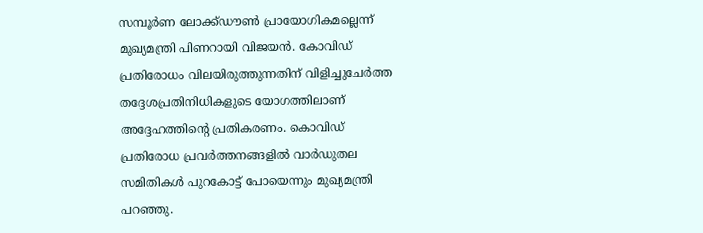സമ്പൂർണ ലോക്ക്ഡൗൺ പ്രായോഗികമല്ലെന്ന് മുഖ്യമന്ത്രി പിണറായി വിജയൻ. കോവിഡ് പ്രതിരോധം വിലയിരുത്തുന്നതിന് വിളിച്ചുചേർത്ത തദ്ദേശപ്രതിനിധികളുടെ യോഗത്തിലാണ് അദ്ദേഹത്തിന്റെ പ്രതികരണം. കൊവിഡ് പ്രതിരോധ പ്രവർത്തനങ്ങളിൽ വാർഡുതല സമിതികൾ പുറകോട്ട് പോയെന്നും മുഖ്യമന്ത്രി പറഞ്ഞു.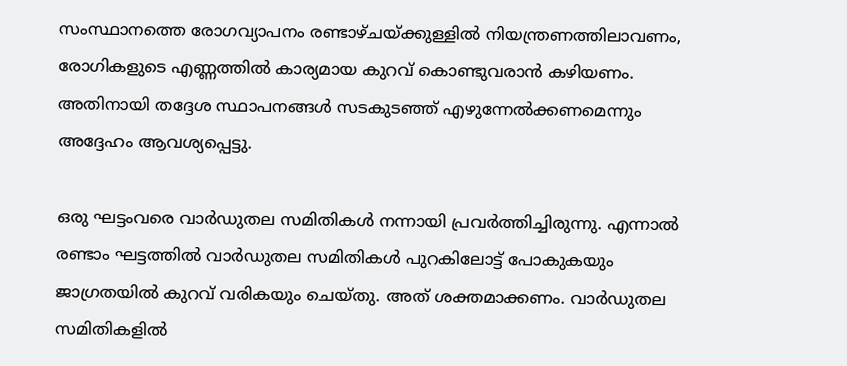സംസ്ഥാനത്തെ രോഗവ്യാപനം രണ്ടാഴ്ചയ്ക്കുള്ളിൽ നിയന്ത്രണത്തിലാവണം, രോഗികളുടെ എണ്ണത്തിൽ കാര്യമായ കുറവ് കൊണ്ടുവരാൻ കഴിയണം. അതിനായി തദ്ദേശ സ്ഥാപനങ്ങൾ സടകുടഞ്ഞ് എഴുന്നേൽക്കണമെന്നും അദ്ദേഹം ആവശ്യപ്പെട്ടു.

ഒരു ഘട്ടംവരെ വാർഡുതല സമിതികൾ നന്നായി പ്രവർത്തിച്ചിരുന്നു. എന്നാൽ രണ്ടാം ഘട്ടത്തിൽ വാർഡുതല സമിതികൾ പുറകിലോട്ട് പോകുകയും ജാഗ്രതയിൽ കുറവ് വരികയും ചെയ്തു. അത് ശക്തമാക്കണം. വാർഡുതല സമിതികളിൽ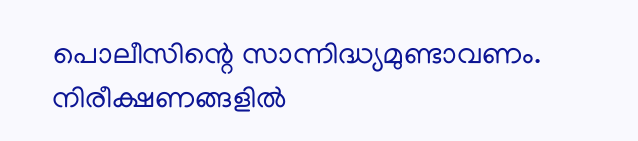പൊലീസിന്റെ സാന്നിദ്ധ്യമുണ്ടാവണം. നിരീക്ഷണങ്ങളിൽ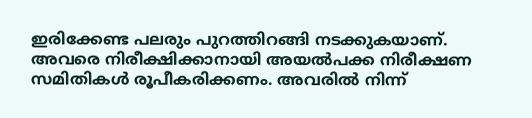ഇരിക്കേണ്ട പലരും പുറത്തിറങ്ങി നടക്കുകയാണ്. അവരെ നിരീക്ഷിക്കാനായി അയൽപക്ക നിരീക്ഷണ സമിതികൾ രൂപീകരിക്കണം. അവരിൽ നിന്ന്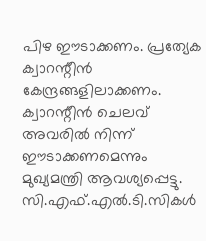പിഴ ഈടാക്കണം. പ്രത്യേക ക്വാറന്റീൻ കേന്ദ്രങ്ങളിലാക്കണം. ക്വാറന്റീൻ ചെലവ് അവരിൽ നിന്ന് ഈടാക്കണമെന്നും മുഖ്യമന്ത്രി ആവശ്യപ്പെട്ടു. സി.എഫ്.എൽ.ടി.സികൾ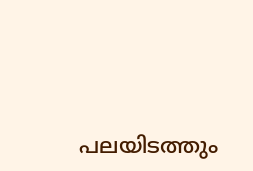പലയിടത്തും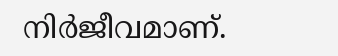നിർജീവമാണ്.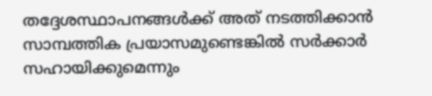തദ്ദേശസ്ഥാപനങ്ങൾക്ക് അത് നടത്തിക്കാൻ സാമ്പത്തിക പ്രയാസമുണ്ടെങ്കിൽ സർക്കാർ സഹായിക്കുമെന്നും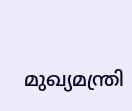മുഖ്യമന്ത്രി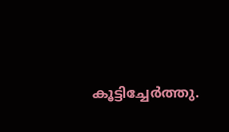കൂട്ടിച്ചേർത്തു.